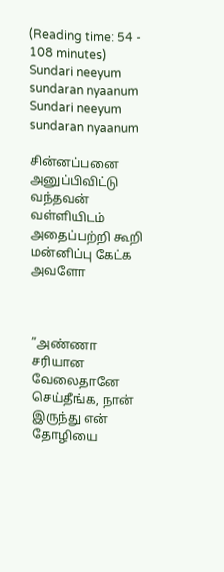(Reading time: 54 - 108 minutes)
Sundari neeyum sundaran nyaanum
Sundari neeyum sundaran nyaanum

சின்னப்பனை அனுப்பிவிட்டு வந்தவன் வள்ளியிடம் அதைப்பற்றி கூறி மன்னிப்பு கேட்க அவளோ



”அண்ணா சரியான வேலைதானே செய்தீங்க, நான் இருந்து என் தோழியை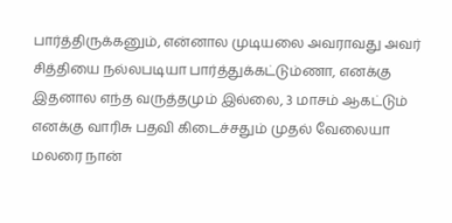பார்த்திருக்கனும், என்னால முடியலை அவராவது அவர் சித்தியை நல்லபடியா பார்த்துக்கட்டும்ணா, எனக்கு இதனால எந்த வருத்தமும் இல்லை, 3 மாசம் ஆகட்டும் எனக்கு வாரிசு பதவி கிடைச்சதும் முதல் வேலையா மலரை நான்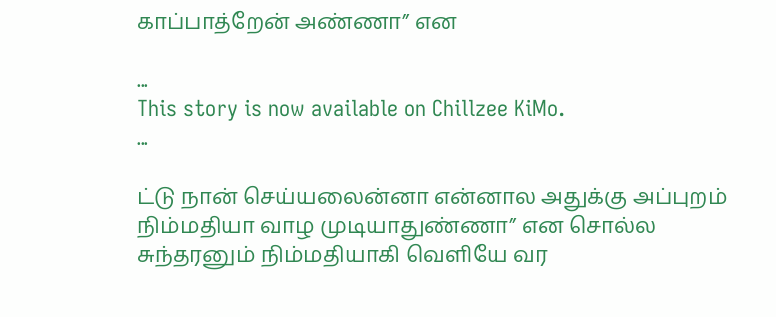காப்பாத்றேன் அண்ணா” என

...
This story is now available on Chillzee KiMo.
...

ட்டு நான் செய்யலைன்னா என்னால அதுக்கு அப்புறம் நிம்மதியா வாழ முடியாதுண்ணா” என சொல்ல சுந்தரனும் நிம்மதியாகி வெளியே வர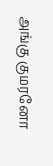அங்கு குமரனோ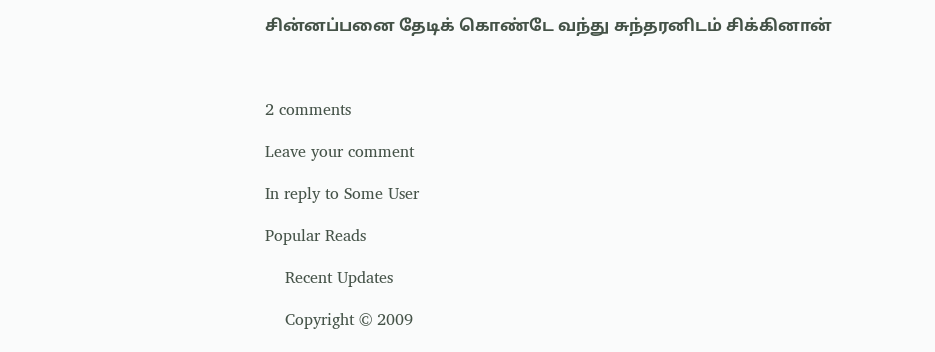சின்னப்பனை தேடிக் கொண்டே வந்து சுந்தரனிடம் சிக்கினான்



2 comments

Leave your comment

In reply to Some User

Popular Reads

    Recent Updates

    Copyright © 2009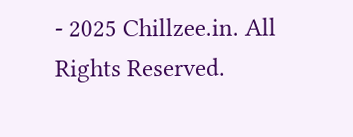- 2025 Chillzee.in. All Rights Reserved.